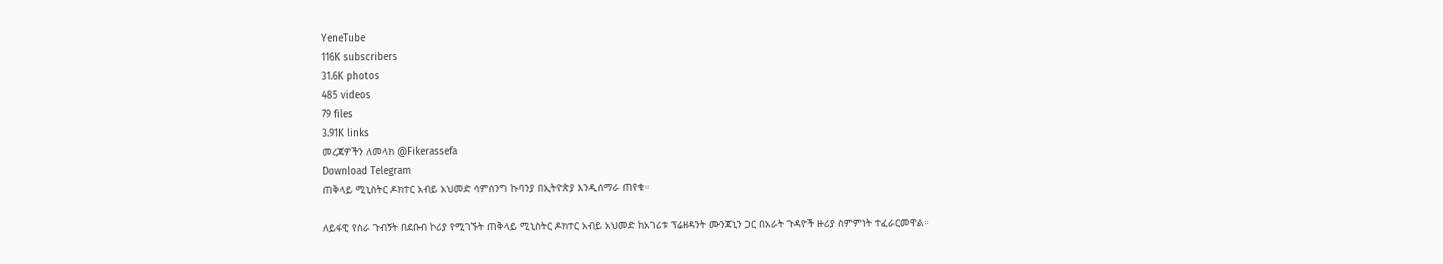YeneTube
116K subscribers
31.6K photos
485 videos
79 files
3.91K links
መረጃዎችን ለመላክ @Fikerassefa
Download Telegram
ጠቅላይ ሚኒስትር ዶክተር አብይ አህመድ ሳምሰንግ ኩባንያ በኢትዮጵያ እንዲሰማራ ጠየቁ።

ለይፋዊ የስራ ጉብኝት በደቡብ ኮሪያ የሚገኙት ጠቅላይ ሚኒስትር ዶክተር አብይ አህመድ ከአገሪቱ ፕሬዘዳንት ሙንጃኒን ጋር በአራት ጉዳዮች ዙሪያ ስምምነት ተፈራርመዋል።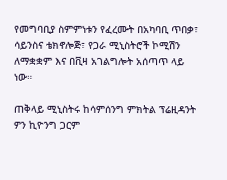የመግባቢያ ስምምነቱን የፈረሙት በአካባቢ ጥበቃ፣ ሳይንስና ቴክኖሎጅ፣ የጋራ ሚኒስትሮች ኮሚሽን ለማቋቋም እና በቪዛ አገልግሎት አሰጣጥ ላይ ነው።

ጠቅላይ ሚኒስትሩ ከሳምሰንግ ምክትል ፕሬዚዳንት ዎን ኪዮንግ ጋርም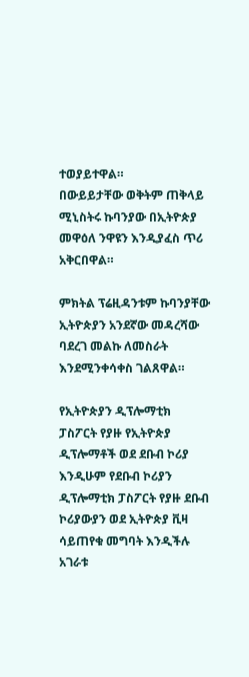ተወያይተዋል።
በውይይታቸው ወቅትም ጠቅላይ ሚኒስትሩ ኩባንያው በኢትዮጵያ መዋዕለ ንዋዩን እንዲያፈስ ጥሪ አቅርበዋል።

ምክትል ፕሬዚዳንቱም ኩባንያቸው ኢትዮጵያን አንደኛው መዳረሻው ባደረገ መልኩ ለመስራት እንደሚንቀሳቀስ ገልጸዋል።

የኢትዮጵያን ዲፕሎማቲክ ፓስፖርት የያዙ የኢትዮጵያ ዲፕሎማቶች ወደ ደቡብ ኮሪያ እንዲሁም የደቡብ ኮሪያን ዲፕሎማቲክ ፓስፖርት የያዙ ደቡብ ኮሪያውያን ወደ ኢትዮጵያ ቪዛ ሳይጠየቁ መግባት እንዲችሉ አገራቱ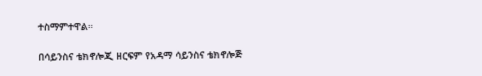ተስማምተዋል።

በሳይንስና ቴክኖሎጂ ዘርፍም የአዳማ ሳይንስና ቴክኖሎጅ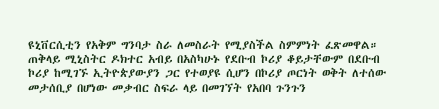ዩኒቨርሲቲን የአቅም ግንባታ ስራ ለመስራት የሚያስችል ስምምነት ፈጽመዋል።
ጠቅላይ ሚኒስትር ዶክተር አብይ በአስካሁኑ የደቡብ ኮሪያ ቆይታቸውም በደቡብ ኮሪያ ከሚገኙ ኢትዮጵያውያን ጋር የተወያዩ ሲሆን በኮሪያ ጦርነት ወቅት ለተሰው መታሰቢያ በሆነው መቃብር ስፍራ ላይ በመገኘት የአበባ ጉንጉን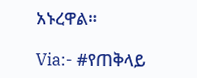አኑረዋል።

Via:- #የጠቅላይ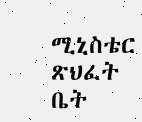ሚኒስቴር ጽህፈት ቤት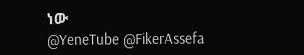ነው
@YeneTube @FikerAssefa